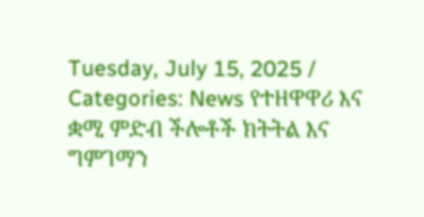Tuesday, July 15, 2025 / Categories: News የተዘዋዋሪ እና ቋሚ ምድብ ችሎቶች ክትትል እና ግምገማን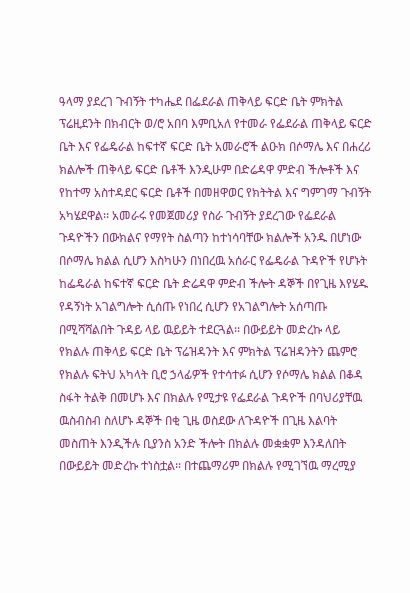ዓላማ ያደረገ ጉብኝት ተካሔደ በፌደራል ጠቅላይ ፍርድ ቤት ምክትል ፕሬዚደንት በክብርት ወ/ሮ አበባ እምቢአለ የተመራ የፌደራል ጠቅላይ ፍርድ ቤት እና የፌዴራል ከፍተኛ ፍርድ ቤት አመራሮች ልዑክ በሶማሌ እና በሐረሪ ክልሎች ጠቅላይ ፍርድ ቤቶች እንዲሁም በድሬዳዋ ምድብ ችሎቶች እና የከተማ አስተዳደር ፍርድ ቤቶች በመዘዋወር የክትትል እና ግምገማ ጉብኝት አካሄደዋል፡፡ አመራሩ የመጀመሪያ የስራ ጉብኝት ያደረገው የፌደራል ጉዳዮችን በውክልና የማየት ስልጣን ከተነሳባቸው ክልሎች አንዱ በሆነው በሶማሌ ክልል ሲሆን እስካሁን በነበረዉ አሰራር የፌዴራል ጉዳዮች የሆኑት ከፌዴራል ከፍተኛ ፍርድ ቤት ድሬዳዋ ምድብ ችሎት ዳኞች በየጊዜ እየሄዱ የዳኝነት አገልግሎት ሲሰጡ የነበረ ሲሆን የአገልግሎት አሰጣጡ በሚሻሻልበት ጉዳይ ላይ ዉይይት ተደርጓል፡፡ በውይይት መድረኩ ላይ የክልሉ ጠቅላይ ፍርድ ቤት ፕሬዝዳንት እና ምክትል ፕሬዝዳንትን ጨምሮ የክልሉ ፍትህ አካላት ቢሮ ኃላፊዎች የተሳተፉ ሲሆን የሶማሌ ክልል በቆዳ ስፋት ትልቅ በመሆኑ እና በክልሉ የሚታዩ የፌደራል ጉዳዮች በባህሪያቸዉ ዉስብስብ ስለሆኑ ዳኞች በቂ ጊዜ ወስደው ለጉዳዮች በጊዜ እልባት መስጠት እንዲችሉ ቢያንስ አንድ ችሎት በክልሉ መቋቋም እንዳለበት በውይይት መድረኩ ተነስቷል፡፡ በተጨማሪም በክልሉ የሚገኘዉ ማረሚያ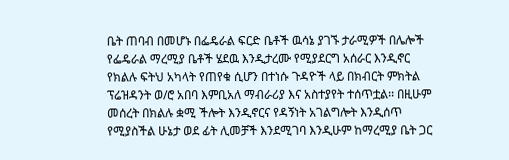ቤት ጠባብ በመሆኑ በፌዴራል ፍርድ ቤቶች ዉሳኔ ያገኙ ታራሚዎች በሌሎች የፌዴራል ማረሚያ ቤቶች ሄደዉ እንዲታረሙ የሚያደርግ አሰራር እንዲኖር የክልሉ ፍትህ አካላት የጠየቁ ሲሆን በተነሱ ጉዳዮች ላይ በክብርት ምክትል ፕሬዝዳንት ወ/ሮ አበባ እምቢአለ ማብራሪያ እና አስተያየት ተሰጥቷል፡፡ በዚሁም መሰረት በክልሉ ቋሚ ችሎት እንዲኖርና የዳኝነት አገልግሎት እንዲሰጥ የሚያስችል ሁኔታ ወደ ፊት ሊመቻች እንደሚገባ እንዲሁም ከማረሚያ ቤት ጋር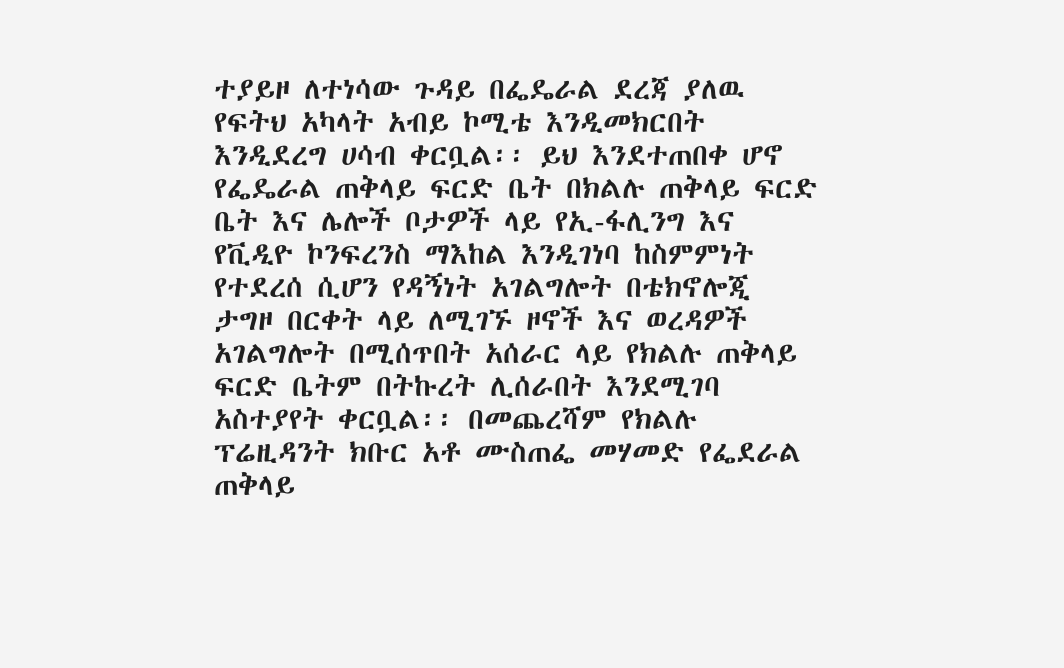ተያይዞ ለተነሳው ጉዳይ በፌዴራል ደረጃ ያለዉ የፍትህ አካላት አብይ ኮሚቴ እንዲመክርበት እንዲደረግ ሀሳብ ቀርቧል፡፡ ይህ እንደተጠበቀ ሆኖ የፌዴራል ጠቅላይ ፍርድ ቤት በክልሉ ጠቅላይ ፍርድ ቤት እና ሌሎች ቦታዎች ላይ የኢ-ፋሊንግ እና የቪዲዮ ኮንፍረንስ ማእከል እንዲገነባ ከስምምነት የተደረሰ ሲሆን የዳኝነት አገልግሎት በቴክኖሎጂ ታግዞ በርቀት ላይ ለሚገኙ ዞኖች እና ወረዳዎች አገልግሎት በሚሰጥበት አሰራር ላይ የክልሉ ጠቅላይ ፍርድ ቤትም በትኩረት ሊሰራበት እንደሚገባ አስተያየት ቀርቧል፡፡ በመጨረሻም የክልሉ ፕሬዚዳንት ክቡር አቶ ሙስጠፌ መሃመድ የፌደራል ጠቅላይ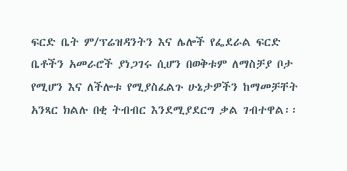ፍርድ ቤት ም/ፕሬዝዳንትን እና ሌሎች የፌደራል ፍርድ ቤቶችን አመራሮች ያነጋገሩ ሲሆን በወቅቱም ለማስቻያ ቦታ የሚሆን እና ለችሎቱ የሚያስፈልጉ ሁኔታዎችን ከማመቻቸት አንጻር ክልሉ በቂ ትብብር እንደሚያደርግ ቃል ገብተዋል፡፡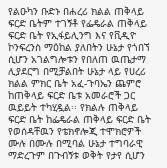የልዑካን ቡድኑ በሐረሪ ክልል ጠቅላይ ፍርድ ቤትም ተገኝቶ የፌዴራል ጠቅላይ ፍርድ ቤት የኢፋይሊንግ እና የቪዲዮ ኮንፍረንስ ማዕከል ያለበትን ሁኔታ የጎበኘ ሲሆን አገልግሎቱን የበለጠ ዉጤታማ ሊያደርግ በሚቻልበት ሁኔታ ላይ የሀረሪ ክልል ምክር ቤት አፈ-ጉባኤን ጨምሮ ከጠቅላይ ፍርድ ቤቱ አመራሮች ጋር ዉይይት ተካሂዷል፡፡ የክልሉ ጠቅላይ ፍርድ ቤት ከፌዴራል ጠቅላይ ፍርድ ቤት የወሰዳቸዉን የቴክኖሎጂ ተሞክሮዎች ሙሉ በሙሉ በሚባል ሁኔታ ተግባራዊ ማድረጉም በጉብኝቱ ወቅት የታየ ሲሆን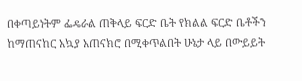በቀጣይነትም ፌዴራል ጠቅላይ ፍርድ ቤት የክልል ፍርድ ቤቶችን ከማጠናከር አኳያ አጠናክሮ በሚቀጥልበት ሁኔታ ላይ በውይይት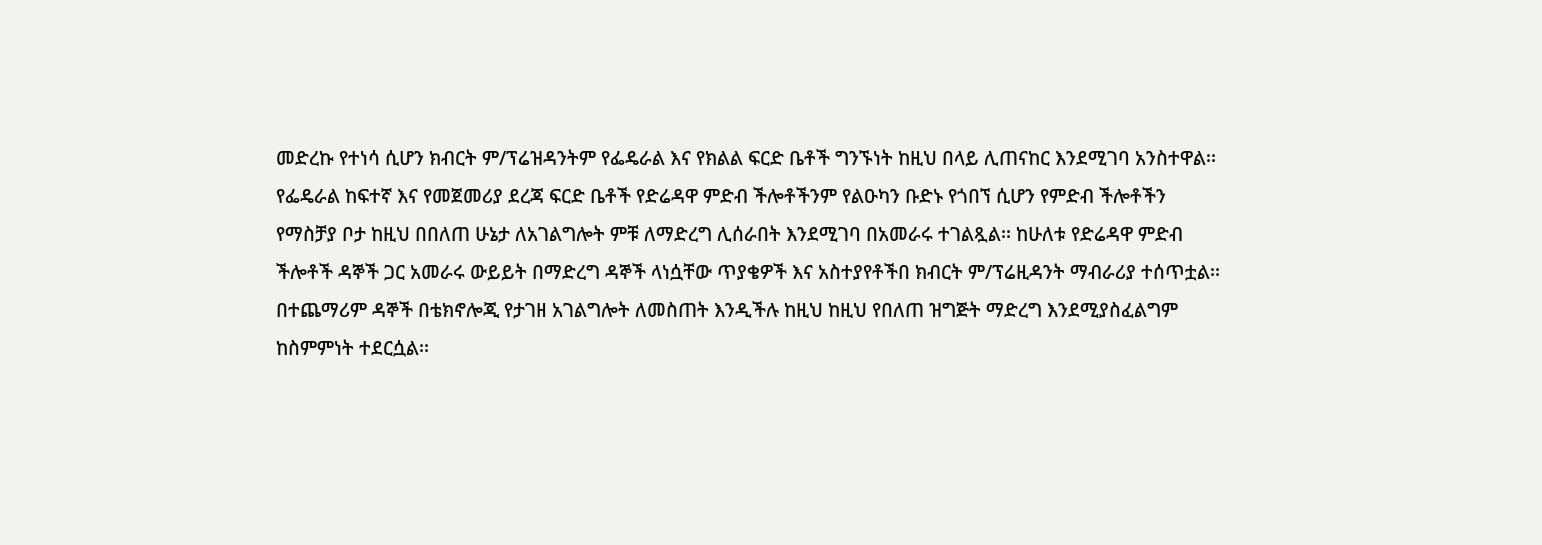መድረኩ የተነሳ ሲሆን ክብርት ም/ፕሬዝዳንትም የፌዴራል እና የክልል ፍርድ ቤቶች ግንኙነት ከዚህ በላይ ሊጠናከር እንደሚገባ አንስተዋል፡፡ የፌዴራል ከፍተኛ እና የመጀመሪያ ደረጃ ፍርድ ቤቶች የድሬዳዋ ምድብ ችሎቶችንም የልዑካን ቡድኑ የጎበኘ ሲሆን የምድብ ችሎቶችን የማስቻያ ቦታ ከዚህ በበለጠ ሁኔታ ለአገልግሎት ምቹ ለማድረግ ሊሰራበት እንደሚገባ በአመራሩ ተገልጿል፡፡ ከሁለቱ የድሬዳዋ ምድብ ችሎቶች ዳኞች ጋር አመራሩ ውይይት በማድረግ ዳኞች ላነሷቸው ጥያቄዎች እና አስተያየቶችበ ክብርት ም/ፕሬዚዳንት ማብራሪያ ተሰጥቷል፡፡ በተጨማሪም ዳኞች በቴክኖሎጂ የታገዘ አገልግሎት ለመስጠት እንዲችሉ ከዚህ ከዚህ የበለጠ ዝግጅት ማድረግ እንደሚያስፈልግም ከስምምነት ተደርሷል፡፡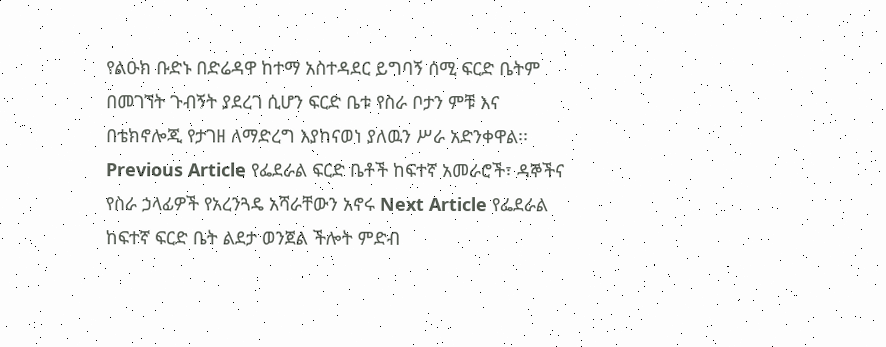የልዑክ ቡድኑ በድሬዳዋ ከተማ አስተዳደር ይግባኝ ሰሚ ፍርድ ቤትም በመገኘት ጉብኝት ያደረገ ሲሆን ፍርድ ቤቱ የስራ ቦታን ምቹ እና በቴክኖሎጂ የታገዘ ለማድረግ እያከናወነ ያለዉን ሥራ አድንቀዋል፡፡ Previous Article የፌደራል ፍርድ ቤቶች ከፍተኛ አመራሮች፣ ዳኞችና የስራ ኃላፊዎች የአረንጓዴ አሻራቸውን አኖሩ Next Article የፌደራል ከፍተኛ ፍርድ ቤት ልደታ ወንጀል ችሎት ምድብ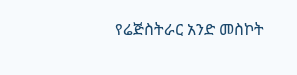የሬጅስትራር አንድ መስኮት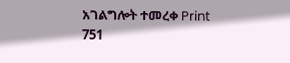አገልግሎት ተመረቀ Print 751